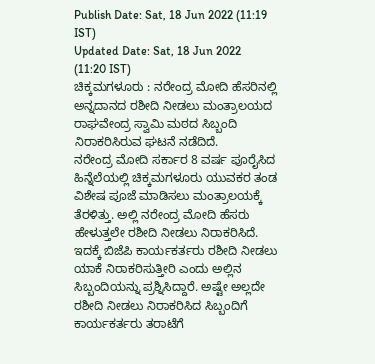Publish Date: Sat, 18 Jun 2022 (11:19 IST)
Updated Date: Sat, 18 Jun 2022 (11:20 IST)
ಚಿಕ್ಕಮಗಳೂರು : ನರೇಂದ್ರ ಮೋದಿ ಹೆಸರಿನಲ್ಲಿ ಅನ್ನದಾನದ ರಶೀದಿ ನೀಡಲು ಮಂತ್ರಾಲಯದ ರಾಘವೇಂದ್ರ ಸ್ವಾಮಿ ಮಠದ ಸಿಬ್ಬಂದಿ ನಿರಾಕರಿಸಿರುವ ಘಟನೆ ನಡೆದಿದೆ.
ನರೇಂದ್ರ ಮೋದಿ ಸರ್ಕಾರ 8 ವರ್ಷ ಪೂರೈಸಿದ ಹಿನ್ನೆಲೆಯಲ್ಲಿ ಚಿಕ್ಕಮಗಳೂರು ಯುವಕರ ತಂಡ ವಿಶೇಷ ಪೂಜೆ ಮಾಡಿಸಲು ಮಂತ್ರಾಲಯಕ್ಕೆ ತೆರಳಿತ್ತು. ಅಲ್ಲಿ ನರೇಂದ್ರ ಮೋದಿ ಹೆಸರು ಹೇಳುತ್ತಲೇ ರಶೀದಿ ನೀಡಲು ನಿರಾಕರಿಸಿದೆ.
ಇದಕ್ಕೆ ಬಿಜೆಪಿ ಕಾರ್ಯಕರ್ತರು ರಶೀದಿ ನೀಡಲು ಯಾಕೆ ನಿರಾಕರಿಸುತ್ತೀರಿ ಎಂದು ಅಲ್ಲಿನ ಸಿಬ್ಬಂದಿಯನ್ನು ಪ್ರಶ್ನಿಸಿದ್ದಾರೆ. ಅಷ್ಟೇ ಅಲ್ಲದೇ ರಶೀದಿ ನೀಡಲು ನಿರಾಕರಿಸಿದ ಸಿಬ್ಬಂದಿಗೆ ಕಾರ್ಯಕರ್ತರು ತರಾಟೆಗೆ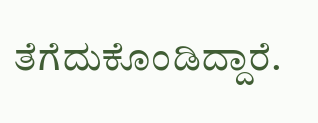ತೆಗೆದುಕೊಂಡಿದ್ದಾರೆ.